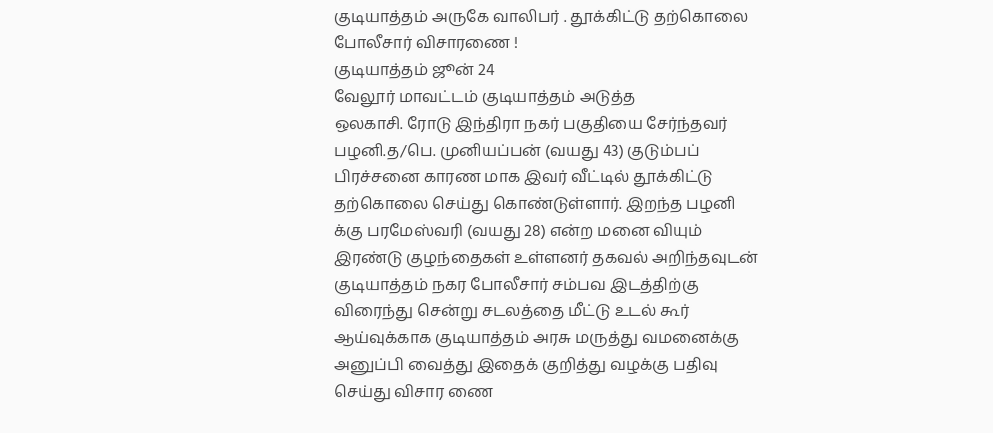குடியாத்தம் அருகே வாலிபர் . தூக்கிட்டு தற்கொலை போலீசார் விசாரணை !
குடியாத்தம் ஜூன் 24
வேலூர் மாவட்டம் குடியாத்தம் அடுத்த
ஒலகாசி. ரோடு இந்திரா நகர் பகுதியை சேர்ந்தவர் பழனி.த/பெ. முனியப்பன் (வயது 43) குடும்பப் பிரச்சனை காரண மாக இவர் வீட்டில் தூக்கிட்டு தற்கொலை செய்து கொண்டுள்ளார். இறந்த பழனி க்கு பரமேஸ்வரி (வயது 28) என்ற மனை வியும் இரண்டு குழந்தைகள் உள்ளனர் தகவல் அறிந்தவுடன் குடியாத்தம் நகர போலீசார் சம்பவ இடத்திற்கு விரைந்து சென்று சடலத்தை மீட்டு உடல் கூர் ஆய்வுக்காக குடியாத்தம் அரசு மருத்து வமனைக்கு அனுப்பி வைத்து இதைக் குறித்து வழக்கு பதிவு செய்து விசார ணை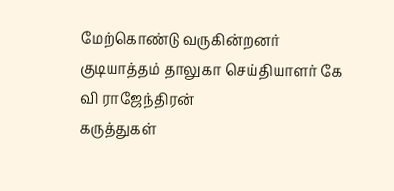மேற்கொண்டு வருகின்றனர்
குடியாத்தம் தாலுகா செய்தியாளர் கே வி ராஜேந்திரன்
கருத்துகள்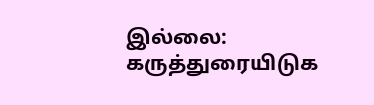இல்லை:
கருத்துரையிடுக